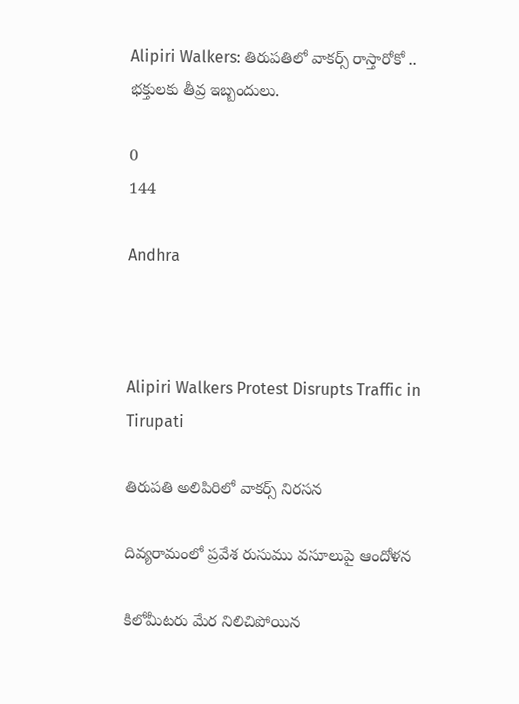Alipiri Walkers: తిరుపతిలో వాకర్స్ రాస్తారోకో .. భక్తులకు తీవ్ర ఇబ్బందులు.

0
144

Andhra



Alipiri Walkers Protest Disrupts Traffic in Tirupati

తిరుపతి అలిపిరిలో వాకర్స్ నిరసన

దివ్యరామంలో ప్రవేశ రుసుము వసూలుపై ఆందోళన

కిలోమీటరు మేర నిలిచిపోయిన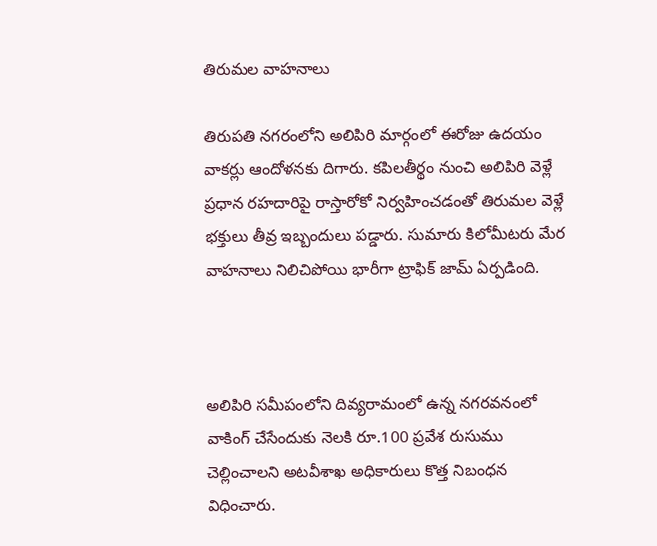తిరుమల వాహనాలు

తిరుపతి నగరంలోని అలిపిరి మార్గంలో ఈరోజు ఉదయం వాకర్లు ఆందోళనకు దిగారు. కపిలతీర్థం నుంచి అలిపిరి వెళ్లే ప్రధాన రహదారిపై రాస్తారోకో నిర్వహించడంతో తిరుమల వెళ్లే భక్తులు తీవ్ర ఇబ్బందులు పడ్డారు. సుమారు కిలోమీటరు మేర వాహనాలు నిలిచిపోయి భారీగా ట్రాఫిక్‌ జామ్‌ ఏర్పడింది.



అలిపిరి సమీపంలోని దివ్యరామంలో ఉన్న నగరవనంలో వాకింగ్ చేసేందుకు నెలకి రూ.100 ప్రవేశ రుసుము చెల్లించాలని అటవీశాఖ అధికారులు కొత్త నిబంధన విధించారు.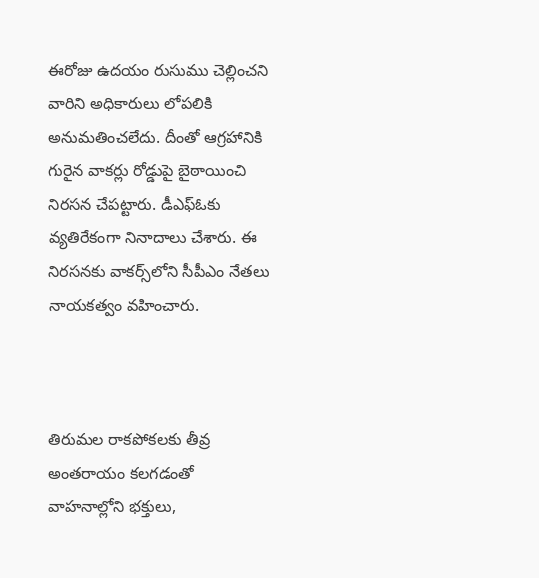ఈరోజు ఉదయం రుసుము చెల్లించని వారిని అధికారులు లోపలికి అనుమతించలేదు. దీంతో ఆగ్రహానికి గురైన వాకర్లు రోడ్డుపై బైఠాయించి నిరసన చేపట్టారు. డీఎఫ్‌ఓకు వ్యతిరేకంగా నినాదాలు చేశారు. ఈ నిరసనకు వాకర్స్‌లోని సీపీఎం నేతలు నాయకత్వం వహించారు.



తిరుమల రాకపోకలకు తీవ్ర అంతరాయం కలగడంతో వాహనాల్లోని భక్తులు,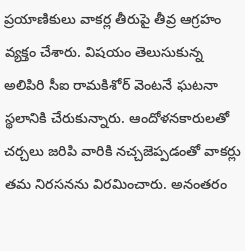ప్రయాణికులు వాకర్ల తీరుపై తీవ్ర ఆగ్రహం వ్యక్తం చేశారు. విషయం తెలుసుకున్న అలిపిరి సీఐ రామకిశోర్ వెంటనే ఘటనా స్థలానికి చేరుకున్నారు. ఆందోళనకారులతో చర్చలు జరిపి వారికి నచ్చజెప్పడంతో వాకర్లు తమ నిరసనను విరమించారు. అనంతరం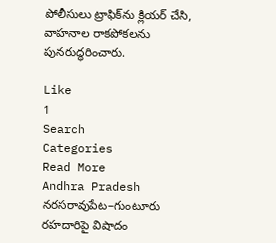పోలీసులు ట్రాఫిక్‌ను క్లియర్ చేసి, వాహనాల రాకపోకలను పునరుద్ధరించారు.

Like
1
Search
Categories
Read More
Andhra Pradesh
నరసరావుపేట–గుంటూరు రహదారిపై విషాదం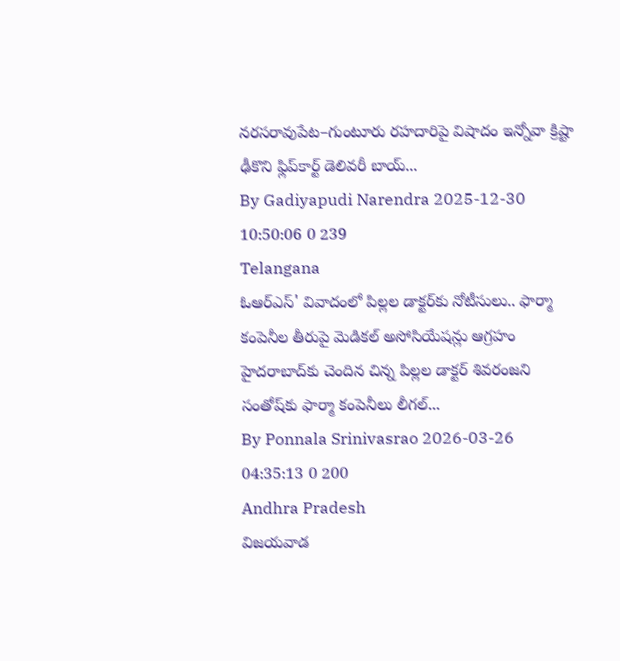నరసరావుపేట–గుంటూరు రహదారిపై విషాదం ఇన్నోవా క్రిష్టా ఢీకొని ఫ్లిప్‌కార్ట్ డెలివరీ బాయ్...
By Gadiyapudi Narendra 2025-12-30 10:50:06 0 239
Telangana
ఓఆర్ఎస్' వివాదంలో పిల్లల డాక్టర్‌కు నోటీసులు.. ఫార్మా కంపెనీల తీరుపై మెడికల్ అసోసియేషన్లు ఆగ్రహం
హైదరాబాద్‌కు చెందిన చిన్న పిల్లల డాక్టర్ శివరంజని సంతోష్‌కు ఫార్మా కంపెనీలు లీగల్...
By Ponnala Srinivasrao 2026-03-26 04:35:13 0 200
Andhra Pradesh
విజయవాడ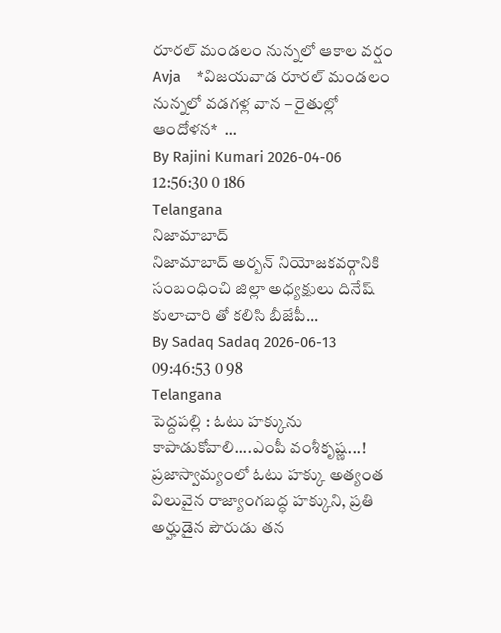రూరల్ మండలం నున్నలో ఆకాల వర్షం
Avja    *విజయవాడ రూరల్ మండలం నున్నలో వడగళ్ల వాన – రైతుల్లో ఆందోళన*  ...
By Rajini Kumari 2026-04-06 12:56:30 0 186
Telangana
నిజామాబాద్
నిజామాబాద్ అర్బన్ నియోజకవర్గానికి సంబంధించి జిల్లా అధ్యక్షులు దినేష్ కులాచారి తో కలిసి బీజేపీ...
By Sadaq Sadaq 2026-06-13 09:46:53 0 98
Telangana
పెద్దపల్లి : ఓటు హక్కును కాపాడుకోవాలి....ఎంపీ వంశీకృష్ణ...!
ప్రజాస్వామ్యంలో ఓటు హక్కు అత్యంత విలువైన రాజ్యాంగబద్ధ హక్కుని, ప్రతి అర్హుడైన పౌరుడు తన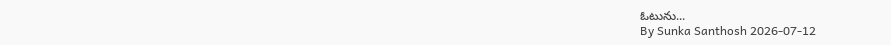ఓటును...
By Sunka Santhosh 2026-07-12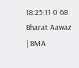18:25:11 0 68
Bharat Aawaz | BMA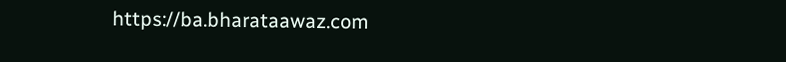https://ba.bharataawaz.com